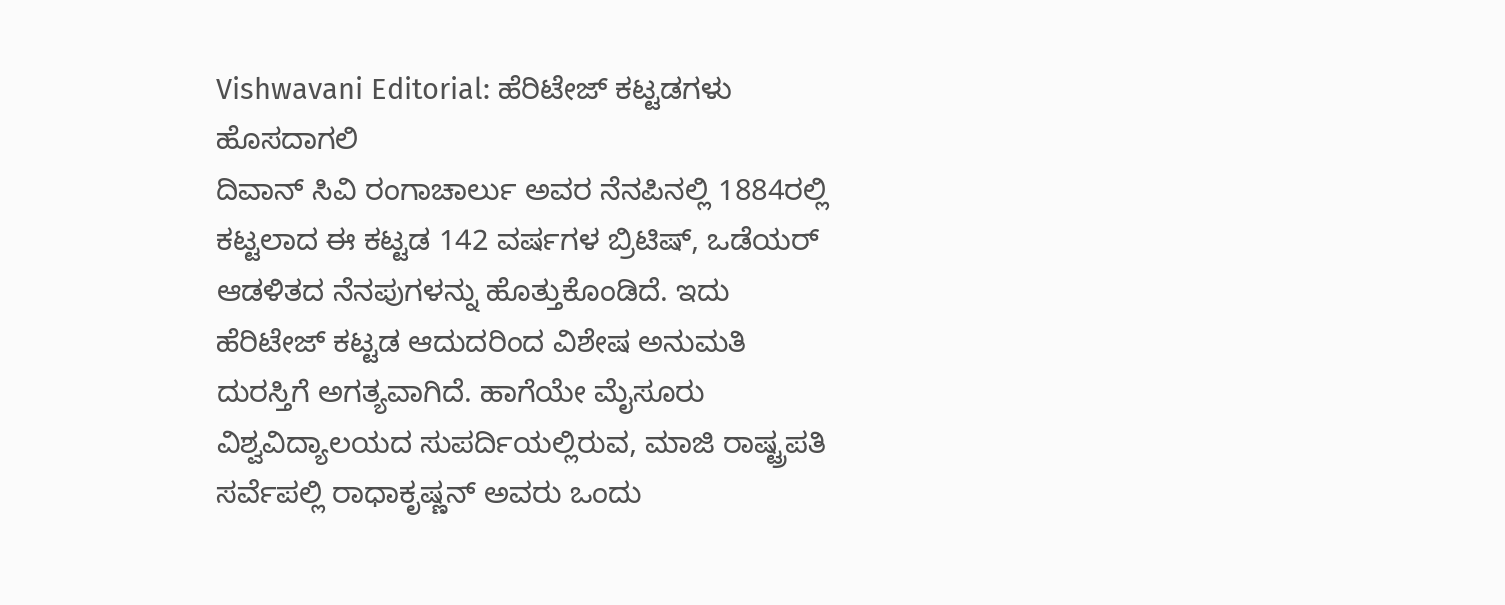Vishwavani Editorial: ಹೆರಿಟೇಜ್ ಕಟ್ಟಡಗಳು ಹೊಸದಾಗಲಿ
ದಿವಾನ್ ಸಿವಿ ರಂಗಾಚಾರ್ಲು ಅವರ ನೆನಪಿನಲ್ಲಿ 1884ರಲ್ಲಿ ಕಟ್ಟಲಾದ ಈ ಕಟ್ಟಡ 142 ವರ್ಷಗಳ ಬ್ರಿಟಿಷ್, ಒಡೆಯರ್ ಆಡಳಿತದ ನೆನಪುಗಳನ್ನು ಹೊತ್ತುಕೊಂಡಿದೆ. ಇದು ಹೆರಿಟೇಜ್ ಕಟ್ಟಡ ಆದುದರಿಂದ ವಿಶೇಷ ಅನುಮತಿ ದುರಸ್ತಿಗೆ ಅಗತ್ಯವಾಗಿದೆ. ಹಾಗೆಯೇ ಮೈಸೂರು ವಿಶ್ವವಿದ್ಯಾಲಯದ ಸುಪರ್ದಿಯಲ್ಲಿರುವ, ಮಾಜಿ ರಾಷ್ಟ್ರಪತಿ ಸರ್ವೆಪಲ್ಲಿ ರಾಧಾಕೃಷ್ಣನ್ ಅವರು ಒಂದು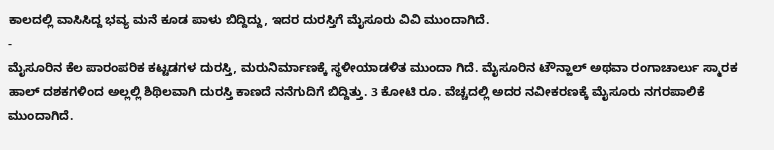ಕಾಲದಲ್ಲಿ ವಾಸಿಸಿದ್ದ ಭವ್ಯ ಮನೆ ಕೂಡ ಪಾಳು ಬಿದ್ದಿದ್ದು, ಇದರ ದುರಸ್ತಿಗೆ ಮೈಸೂರು ವಿವಿ ಮುಂದಾಗಿದೆ.
-
ಮೈಸೂರಿನ ಕೆಲ ಪಾರಂಪರಿಕ ಕಟ್ಟಡಗಳ ದುರಸ್ತಿ, ಮರುನಿರ್ಮಾಣಕ್ಕೆ ಸ್ಥಳೀಯಾಡಳಿತ ಮುಂದಾ ಗಿದೆ. ಮೈಸೂರಿನ ಟೌನ್ಹಾಲ್ ಅಥವಾ ರಂಗಾಚಾರ್ಲು ಸ್ಮಾರಕ ಹಾಲ್ ದಶಕಗಳಿಂದ ಅಲ್ಲಲ್ಲಿ ಶಿಥಿಲವಾಗಿ ದುರಸ್ತಿ ಕಾಣದೆ ನನೆಗುದಿಗೆ ಬಿದ್ದಿತ್ತು. 3 ಕೋಟಿ ರೂ. ವೆಚ್ಚದಲ್ಲಿ ಅದರ ನವೀಕರಣಕ್ಕೆ ಮೈಸೂರು ನಗರಪಾಲಿಕೆ ಮುಂದಾಗಿದೆ.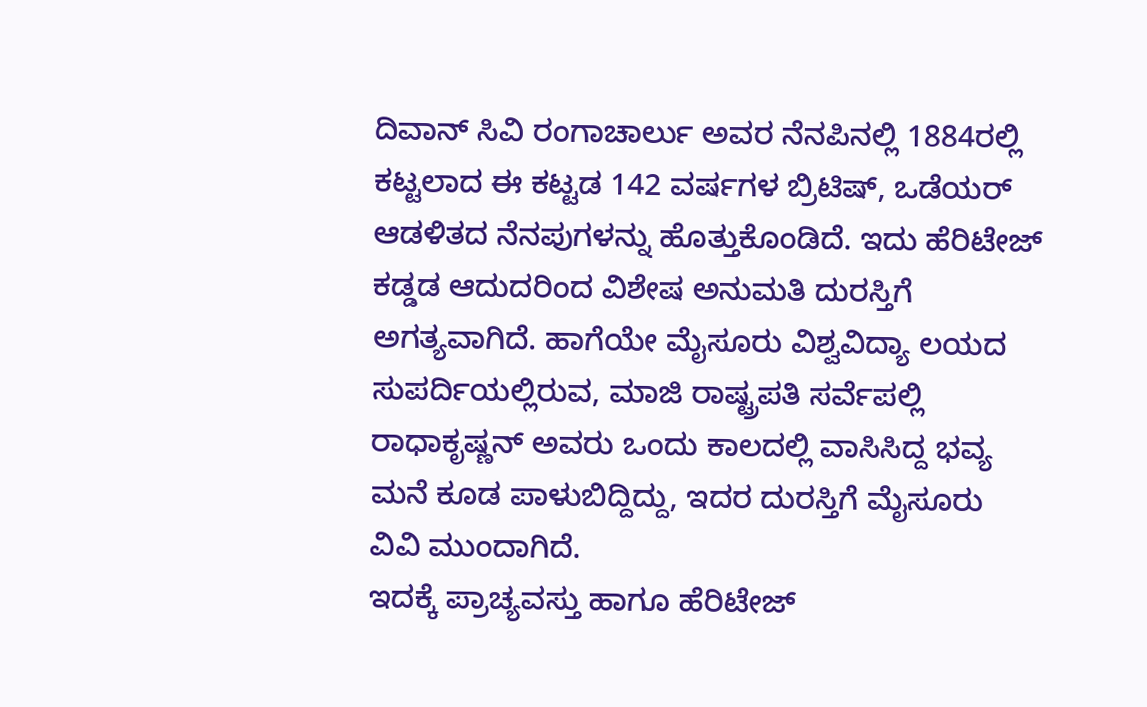ದಿವಾನ್ ಸಿವಿ ರಂಗಾಚಾರ್ಲು ಅವರ ನೆನಪಿನಲ್ಲಿ 1884ರಲ್ಲಿ ಕಟ್ಟಲಾದ ಈ ಕಟ್ಟಡ 142 ವರ್ಷಗಳ ಬ್ರಿಟಿಷ್, ಒಡೆಯರ್ ಆಡಳಿತದ ನೆನಪುಗಳನ್ನು ಹೊತ್ತುಕೊಂಡಿದೆ. ಇದು ಹೆರಿಟೇಜ್ ಕಡ್ಡಡ ಆದುದರಿಂದ ವಿಶೇಷ ಅನುಮತಿ ದುರಸ್ತಿಗೆ ಅಗತ್ಯವಾಗಿದೆ. ಹಾಗೆಯೇ ಮೈಸೂರು ವಿಶ್ವವಿದ್ಯಾ ಲಯದ ಸುಪರ್ದಿಯಲ್ಲಿರುವ, ಮಾಜಿ ರಾಷ್ಟ್ರಪತಿ ಸರ್ವೆಪಲ್ಲಿ ರಾಧಾಕೃಷ್ಣನ್ ಅವರು ಒಂದು ಕಾಲದಲ್ಲಿ ವಾಸಿಸಿದ್ದ ಭವ್ಯ ಮನೆ ಕೂಡ ಪಾಳುಬಿದ್ದಿದ್ದು, ಇದರ ದುರಸ್ತಿಗೆ ಮೈಸೂರು ವಿವಿ ಮುಂದಾಗಿದೆ.
ಇದಕ್ಕೆ ಪ್ರಾಚ್ಯವಸ್ತು ಹಾಗೂ ಹೆರಿಟೇಜ್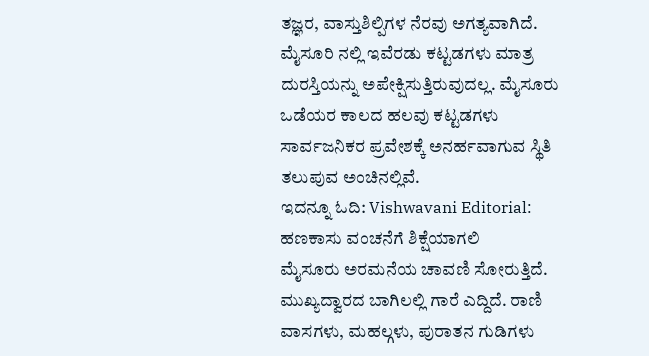ತಜ್ಞರ, ವಾಸ್ತುಶಿಲ್ಪಿಗಳ ನೆರವು ಅಗತ್ಯವಾಗಿದೆ. ಮೈಸೂರಿ ನಲ್ಲಿ ಇವೆರಡು ಕಟ್ಟಡಗಳು ಮಾತ್ರ ದುರಸ್ತಿಯನ್ನು ಅಪೇಕ್ಷಿಸುತ್ತಿರುವುದಲ್ಲ. ಮೈಸೂರು ಒಡೆಯರ ಕಾಲದ ಹಲವು ಕಟ್ಟಡಗಳು ಸಾರ್ವಜನಿಕರ ಪ್ರವೇಶಕ್ಕೆ ಅನರ್ಹವಾಗುವ ಸ್ಥಿತಿ ತಲುಪುವ ಅಂಚಿನಲ್ಲಿವೆ.
ಇದನ್ನೂ ಓದಿ: Vishwavani Editorial: ಹಣಕಾಸು ವಂಚನೆಗೆ ಶಿಕ್ಷೆಯಾಗಲಿ
ಮೈಸೂರು ಅರಮನೆಯ ಚಾವಣಿ ಸೋರುತ್ತಿದೆ. ಮುಖ್ಯದ್ವಾರದ ಬಾಗಿಲಲ್ಲಿ ಗಾರೆ ಎದ್ದಿದೆ. ರಾಣಿ ವಾಸಗಳು, ಮಹಲ್ಗಳು, ಪುರಾತನ ಗುಡಿಗಳು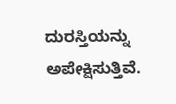ದುರಸ್ತಿಯನ್ನು ಅಪೇಕ್ಷಿಸುತ್ತಿವೆ.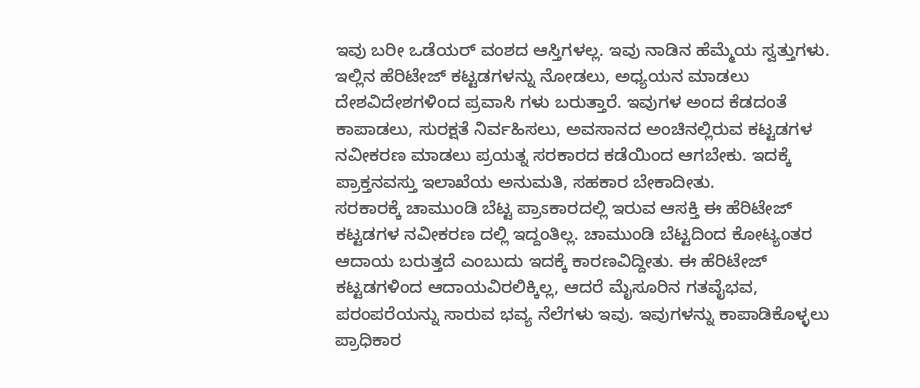ಇವು ಬರೀ ಒಡೆಯರ್ ವಂಶದ ಆಸ್ತಿಗಳಲ್ಲ. ಇವು ನಾಡಿನ ಹೆಮ್ಮೆಯ ಸ್ವತ್ತುಗಳು.
ಇಲ್ಲಿನ ಹೆರಿಟೇಜ್ ಕಟ್ಟಡಗಳನ್ನು ನೋಡಲು, ಅಧ್ಯಯನ ಮಾಡಲು ದೇಶವಿದೇಶಗಳಿಂದ ಪ್ರವಾಸಿ ಗಳು ಬರುತ್ತಾರೆ. ಇವುಗಳ ಅಂದ ಕೆಡದಂತೆ ಕಾಪಾಡಲು, ಸುರಕ್ಷತೆ ನಿರ್ವಹಿಸಲು, ಅವಸಾನದ ಅಂಚಿನಲ್ಲಿರುವ ಕಟ್ಟಡಗಳ ನವೀಕರಣ ಮಾಡಲು ಪ್ರಯತ್ನ ಸರಕಾರದ ಕಡೆಯಿಂದ ಆಗಬೇಕು. ಇದಕ್ಕೆ ಪ್ರಾಕ್ತನವಸ್ತು ಇಲಾಖೆಯ ಅನುಮತಿ, ಸಹಕಾರ ಬೇಕಾದೀತು.
ಸರಕಾರಕ್ಕೆ ಚಾಮುಂಡಿ ಬೆಟ್ಟ ಪ್ರಾಽಕಾರದಲ್ಲಿ ಇರುವ ಆಸಕ್ತಿ ಈ ಹೆರಿಟೇಜ್ ಕಟ್ಟಡಗಳ ನವೀಕರಣ ದಲ್ಲಿ ಇದ್ದಂತಿಲ್ಲ. ಚಾಮುಂಡಿ ಬೆಟ್ಟದಿಂದ ಕೋಟ್ಯಂತರ ಆದಾಯ ಬರುತ್ತದೆ ಎಂಬುದು ಇದಕ್ಕೆ ಕಾರಣವಿದ್ದೀತು. ಈ ಹೆರಿಟೇಜ್ ಕಟ್ಟಡಗಳಿಂದ ಆದಾಯವಿರಲಿಕ್ಕಿಲ್ಲ, ಆದರೆ ಮೈಸೂರಿನ ಗತವೈಭವ, ಪರಂಪರೆಯನ್ನು ಸಾರುವ ಭವ್ಯ ನೆಲೆಗಳು ಇವು. ಇವುಗಳನ್ನು ಕಾಪಾಡಿಕೊಳ್ಳಲು ಪ್ರಾಧಿಕಾರ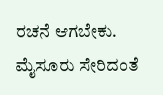ರಚನೆ ಆಗಬೇಕು. ಮೈಸೂರು ಸೇರಿದಂತೆ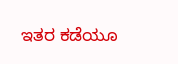ಇತರ ಕಡೆಯೂ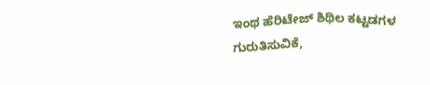ಇಂಥ ಹೆರಿಟೇಜ್ ಶಿಥಿಲ ಕಟ್ಟಡಗಳ ಗುರುತಿಸುವಿಕೆ,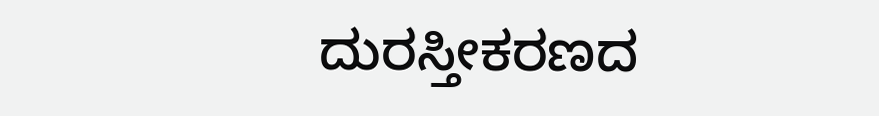ದುರಸ್ತೀಕರಣದ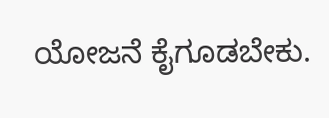ಯೋಜನೆ ಕೈಗೂಡಬೇಕು.